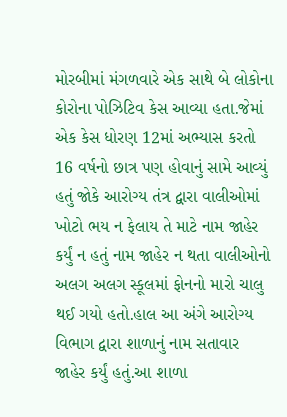મોરબીમાં મંગળવારે એક સાથે બે લોકોના કોરોના પોઝિટિવ કેસ આવ્યા હતા.જેમાં એક કેસ ધોરણ 12માં અભ્યાસ કરતો 16 વર્ષનો છાત્ર પણ હોવાનું સામે આવ્યું હતું જોકે આરોગ્ય તંત્ર દ્વારા વાલીઓમાં ખોટો ભય ન ફેલાય તે માટે નામ જાહેર કર્યું ન હતું નામ જાહેર ન થતા વાલીઓનો અલગ અલગ સ્કૂલમાં ફોનનો મારો ચાલુ થઈ ગયો હતો.હાલ આ અંગે આરોગ્ય વિભાગ દ્વારા શાળાનું નામ સતાવાર જાહેર કર્યું હતું.આ શાળા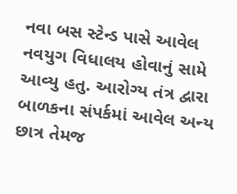નવા બસ સ્ટેન્ડ પાસે આવેલ નવયુગ વિધાલય હોવાનું સામે આવ્યુ હતુ. આરોગ્ય તંત્ર દ્વારા બાળકના સંપર્કમાં આવેલ અન્ય છાત્ર તેમજ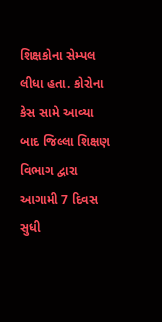શિક્ષકોના સેમ્પલ લીધા હતા. કોરોના કેસ સામે આવ્યા બાદ જિલ્લા શિક્ષણ વિભાગ દ્વારા આગામી 7 દિવસ સુધી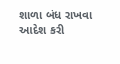શાળા બંધ રાખવા આદેશ કરી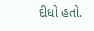દીધો હતો.